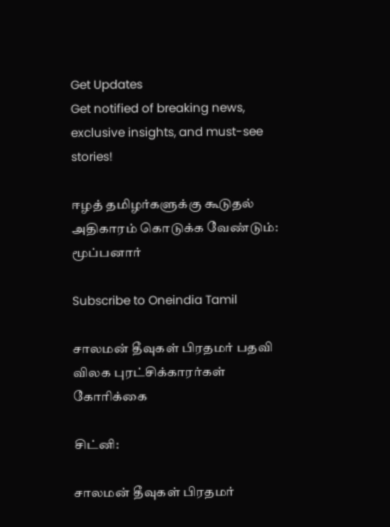Get Updates
Get notified of breaking news, exclusive insights, and must-see stories!

ஈழத் தமிழர்களுக்கு கூடுதல் அதிகாரம் கொடுக்க வேண்டும்: மூப்பனார்

Subscribe to Oneindia Tamil

சாலமன் தீவுகள் பிரதமர் பதவி விலக புரட்சிக்காரர்கள் கோரிக்கை

சிட்னி:

சாலமன் தீவுகள் பிரதமர்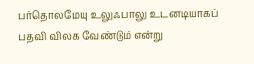பர்தொலமேயு உலுஃபாலு உடனடியாகப் பதவி விலக வேண்டும் என்று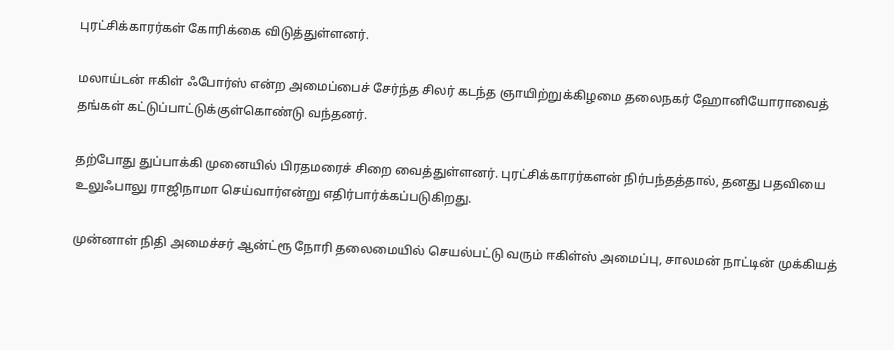புரட்சிக்காரர்கள் கோரிக்கை விடுத்துள்ளனர்.

மலாய்டன் ஈகிள் ஃபோர்ஸ் என்ற அமைப்பைச் சேர்ந்த சிலர் கடந்த ஞாயிற்றுக்கிழமை தலைநகர் ஹோனியோராவைத் தங்கள் கட்டுப்பாட்டுக்குள்கொண்டு வந்தனர்.

தற்போது துப்பாக்கி முனையில் பிரதமரைச் சிறை வைத்துள்ளனர். புரட்சிக்காரர்களன் நிர்பந்தத்தால், தனது பதவியை உலுஃபாலு ராஜிநாமா செய்வார்என்று எதிர்பார்க்கப்படுகிறது.

முன்னாள் நிதி அமைச்சர் ஆன்ட்ரூ நோரி தலைமையில் செயல்பட்டு வரும் ஈகிள்ஸ் அமைப்பு, சாலமன் நாட்டின் முக்கியத்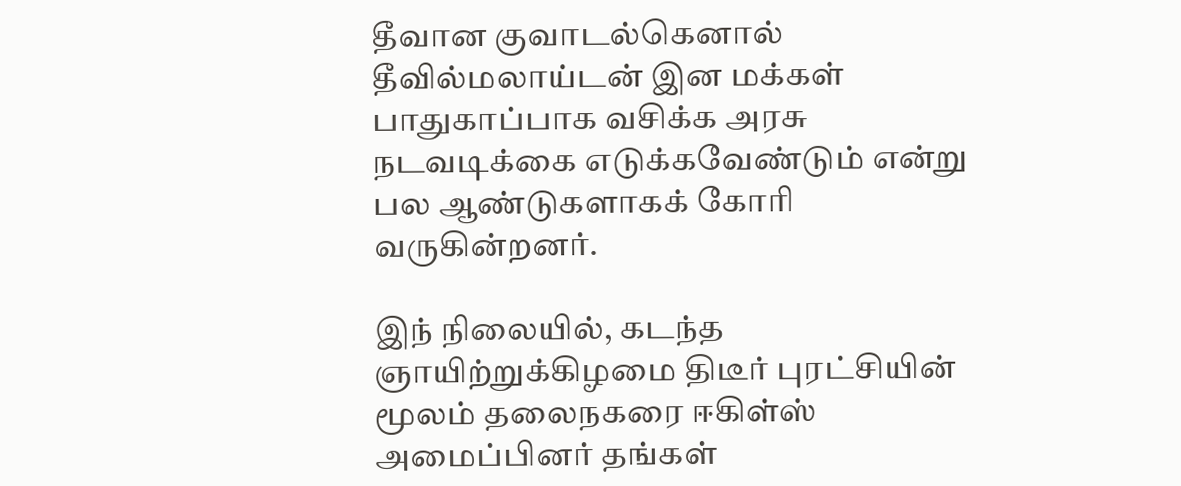தீவான குவாடல்கெனால் தீவில்மலாய்டன் இன மக்கள் பாதுகாப்பாக வசிக்க அரசு நடவடிக்கை எடுக்கவேண்டும் என்று பல ஆண்டுகளாகக் கோரி வருகின்றனர்.

இந் நிலையில், கடந்த ஞாயிற்றுக்கிழமை திடீர் புரட்சியின் மூலம் தலைநகரை ஈகிள்ஸ் அமைப்பினர் தங்கள்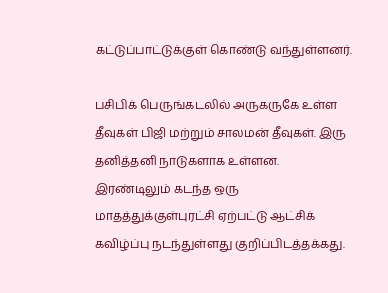கட்டுப்பாட்டுக்குள் கொண்டு வந்துள்ளனர்.

பசிபிக் பெருங்கடலில் அருகருகே உள்ள தீவுகள் பிஜி மற்றும் சாலமன் தீவுகள். இரு தனித்தனி நாடுகளாக உள்ளன. இரண்டிலும் கடந்த ஒரு மாதத்துக்குள்புரட்சி ஏற்பட்டு ஆட்சிக் கவிழ்ப்பு நடந்துள்ளது குறிப்பிடத்தக்கது.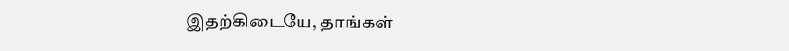இதற்கிடையே, தாங்கள்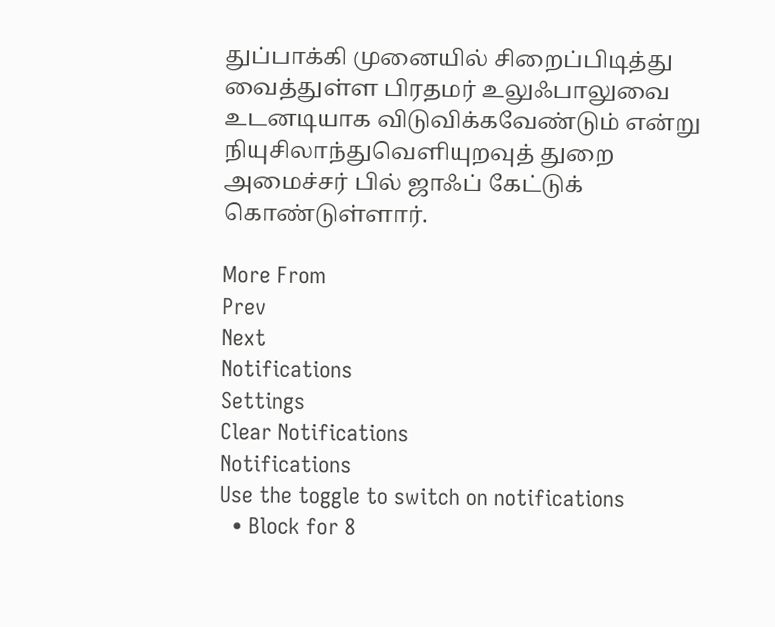துப்பாக்கி முனையில் சிறைப்பிடித்து வைத்துள்ள பிரதமர் உலுஃபாலுவை உடனடியாக விடுவிக்கவேண்டும் என்று நியுசிலாந்துவெளியுறவுத் துறை அமைச்சர் பில் ஜாஃப் கேட்டுக் கொண்டுள்ளார்.

More From
Prev
Next
Notifications
Settings
Clear Notifications
Notifications
Use the toggle to switch on notifications
  • Block for 8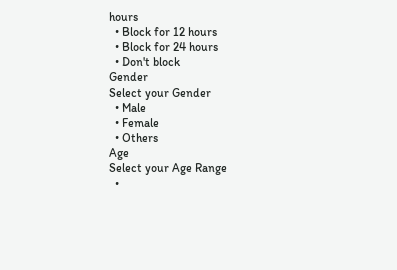hours
  • Block for 12 hours
  • Block for 24 hours
  • Don't block
Gender
Select your Gender
  • Male
  • Female
  • Others
Age
Select your Age Range
  •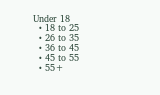Under 18
  • 18 to 25
  • 26 to 35
  • 36 to 45
  • 45 to 55
  • 55+